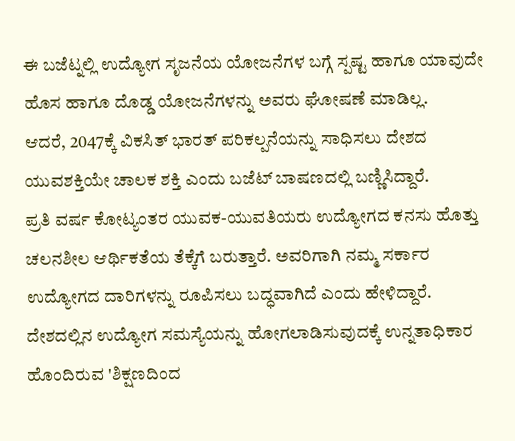ಈ ಬಜೆಟ್ನಲ್ಲಿ ಉದ್ಯೋಗ ಸೃಜನೆಯ ಯೋಜನೆಗಳ ಬಗ್ಗೆ ಸ್ಪಷ್ಟ ಹಾಗೂ ಯಾವುದೇ ಹೊಸ ಹಾಗೂ ದೊಡ್ಡ ಯೋಜನೆಗಳನ್ನು ಅವರು ಘೋಷಣೆ ಮಾಡಿಲ್ಲ.
ಆದರೆ, 2047ಕ್ಕೆ ವಿಕಸಿತ್ ಭಾರತ್ ಪರಿಕಲ್ಪನೆಯನ್ನು ಸಾಧಿಸಲು ದೇಶದ ಯುವಶಕ್ತಿಯೇ ಚಾಲಕ ಶಕ್ತಿ ಎಂದು ಬಜೆಟ್ ಬಾಷಣದಲ್ಲಿ ಬಣ್ಣಿಸಿದ್ದಾರೆ.
ಪ್ರತಿ ವರ್ಷ ಕೋಟ್ಯಂತರ ಯುವಕ-ಯುವತಿಯರು ಉದ್ಯೋಗದ ಕನಸು ಹೊತ್ತು ಚಲನಶೀಲ ಆರ್ಥಿಕತೆಯ ತೆಕ್ಕೆಗೆ ಬರುತ್ತಾರೆ. ಅವರಿಗಾಗಿ ನಮ್ಮ ಸರ್ಕಾರ ಉದ್ಯೋಗದ ದಾರಿಗಳನ್ನು ರೂಪಿಸಲು ಬದ್ಧವಾಗಿದೆ ಎಂದು ಹೇಳಿದ್ದಾರೆ.
ದೇಶದಲ್ಲಿನ ಉದ್ಯೋಗ ಸಮಸ್ಯೆಯನ್ನು ಹೋಗಲಾಡಿಸುವುದಕ್ಕೆ ಉನ್ನತಾಧಿಕಾರ ಹೊಂದಿರುವ 'ಶಿಕ್ಷಣದಿಂದ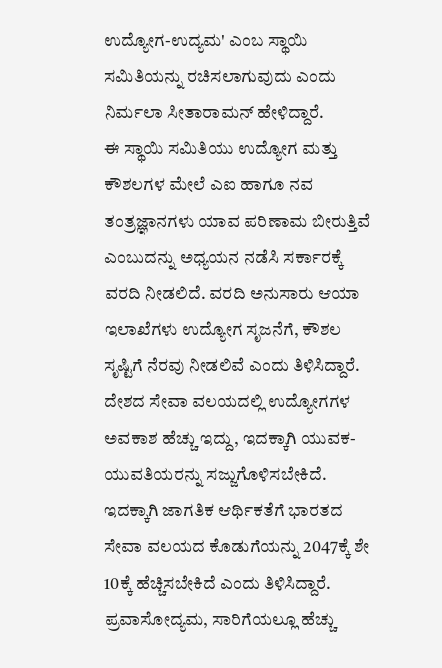ಉದ್ಯೋಗ-ಉದ್ಯಮ' ಎಂಬ ಸ್ಥಾಯಿ ಸಮಿತಿಯನ್ನು ರಚಿಸಲಾಗುವುದು ಎಂದು ನಿರ್ಮಲಾ ಸೀತಾರಾಮನ್ ಹೇಳಿದ್ದಾರೆ.
ಈ ಸ್ಥಾಯಿ ಸಮಿತಿಯು ಉದ್ಯೋಗ ಮತ್ತು ಕೌಶಲಗಳ ಮೇಲೆ ಎಐ ಹಾಗೂ ನವ ತಂತ್ರಜ್ಞಾನಗಳು ಯಾವ ಪರಿಣಾಮ ಬೀರುತ್ತಿವೆ ಎಂಬುದನ್ನು ಅಧ್ಯಯನ ನಡೆಸಿ ಸರ್ಕಾರಕ್ಕೆ ವರದಿ ನೀಡಲಿದೆ. ವರದಿ ಅನುಸಾರು ಆಯಾ ಇಲಾಖೆಗಳು ಉದ್ಯೋಗ ಸೃಜನೆಗೆ, ಕೌಶಲ ಸೃಷ್ಟಿಗೆ ನೆರವು ನೀಡಲಿವೆ ಎಂದು ತಿಳಿಸಿದ್ದಾರೆ.
ದೇಶದ ಸೇವಾ ವಲಯದಲ್ಲಿ ಉದ್ಯೋಗಗಳ ಅವಕಾಶ ಹೆಚ್ಚು ಇದ್ದು, ಇದಕ್ಕಾಗಿ ಯುವಕ-ಯುವತಿಯರನ್ನು ಸಜ್ಜುಗೊಳಿಸಬೇಕಿದೆ. ಇದಕ್ಕಾಗಿ ಜಾಗತಿಕ ಆರ್ಥಿಕತೆಗೆ ಭಾರತದ ಸೇವಾ ವಲಯದ ಕೊಡುಗೆಯನ್ನು 2047ಕ್ಕೆ ಶೇ 10ಕ್ಕೆ ಹೆಚ್ಚಿಸಬೇಕಿದೆ ಎಂದು ತಿಳಿಸಿದ್ದಾರೆ.
ಪ್ರವಾಸೋದ್ಯಮ, ಸಾರಿಗೆಯಲ್ಲೂ ಹೆಚ್ಚು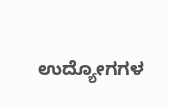ಉದ್ಯೋಗಗಳ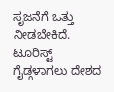ಸೃಜನೆಗೆ ಒತ್ತು ನೀಡಬೇಕಿದೆ. ಟೂರಿಸ್ಟ್ ಗೈಡ್ಗಳಾಗಲು ದೇಶದ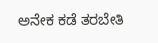ಅನೇಕ ಕಡೆ ತರಬೇತಿ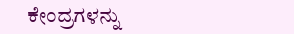ಕೇಂದ್ರಗಳನ್ನು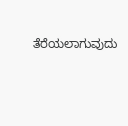ತೆರೆಯಲಾಗುವುದು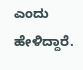ಎಂದು ಹೇಳಿದ್ದಾರೆ.